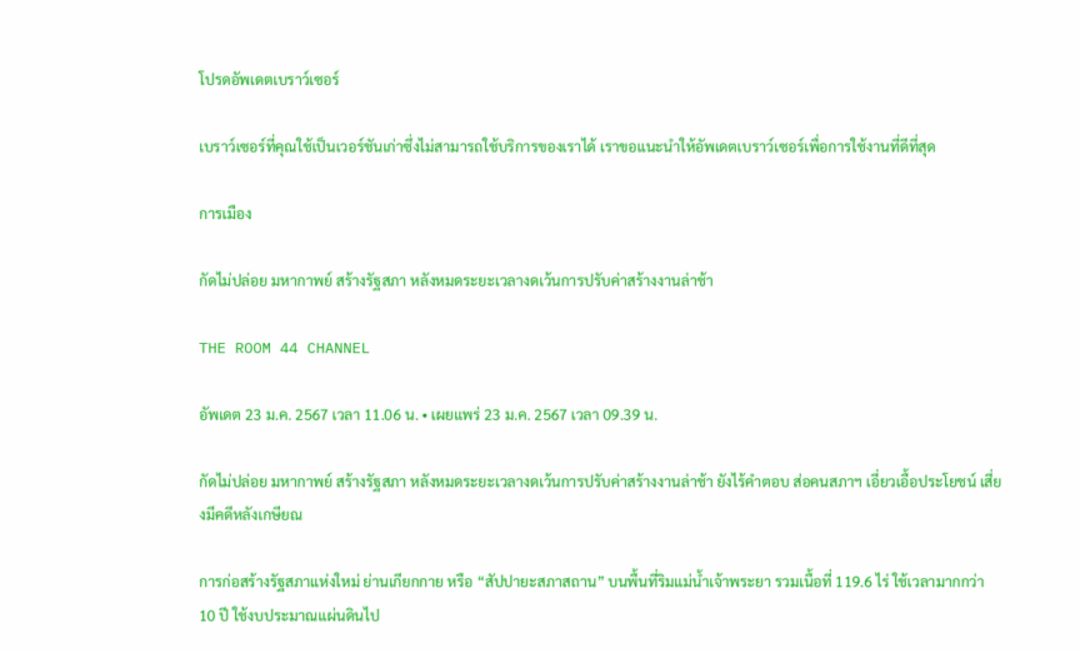โปรดอัพเดตเบราว์เซอร์

เบราว์เซอร์ที่คุณใช้เป็นเวอร์ชันเก่าซึ่งไม่สามารถใช้บริการของเราได้ เราขอแนะนำให้อัพเดตเบราว์เซอร์เพื่อการใช้งานที่ดีที่สุด

การเมือง

กัดไม่ปล่อย มหากาพย์ สร้างรัฐสภา หลังหมดระยะเวลางดเว้นการปรับค่าสร้างงานล่าช้า

THE ROOM 44 CHANNEL

อัพเดต 23 ม.ค. 2567 เวลา 11.06 น. • เผยแพร่ 23 ม.ค. 2567 เวลา 09.39 น.

กัดไม่ปล่อย มหากาพย์ สร้างรัฐสภา หลังหมดระยะเวลางดเว้นการปรับค่าสร้างงานล่าช้า ยังไร้คำตอบ ส่อคนสภาฯ เอี่ยวเอื้อประโยชน์ เสี่ยงมีคดีหลังเกษียณ

การก่อสร้างรัฐสภาแห่งใหม่ ย่านเกียกกาย หรือ “สัปปายะสภาสถาน” บนพื้นที่ริมแม่น้ำเจ้าพระยา รวมเนื้อที่ 119.6 ไร่ ใช้เวลามากกว่า 10 ปี ใช้งบประมาณแผ่นดินไป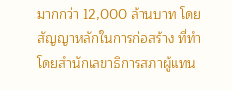มากกว่า 12,000 ล้านบาท โดยสัญญาหลักในการก่อสร้าง ที่ทำโดยสำนักเลขาธิการสภาผู้แทน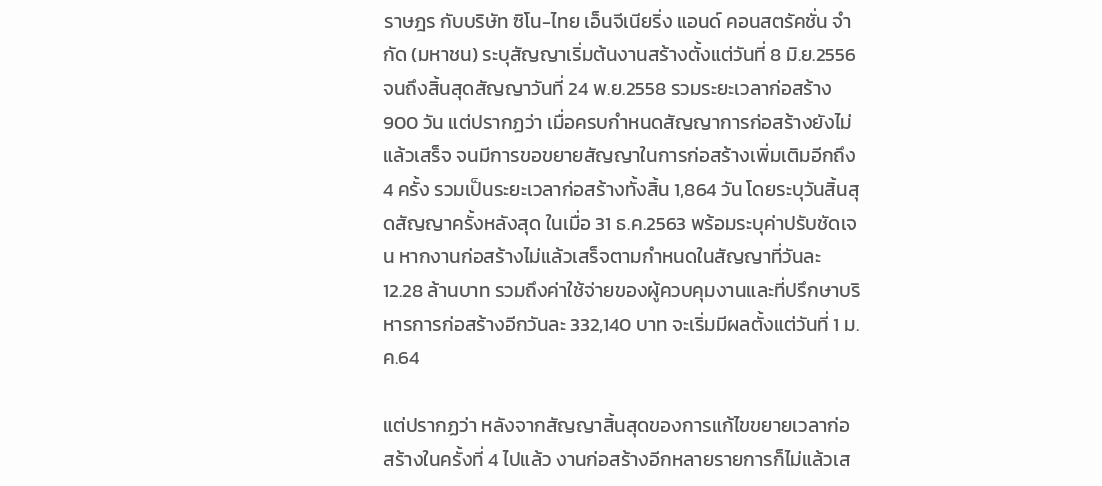ราษฎร กับบริษัท ซิโน-ไทย เอ็นจีเนียริ่ง แอนด์ คอนสตรัคชั่น จำกัด (มหาชน) ระบุสัญญาเริ่มต้นงานสร้างตั้งแต่วันที่ 8 มิ.ย.2556 จนถึงสิ้นสุดสัญญาวันที่ 24 พ.ย.2558 รวมระยะเวลาก่อสร้าง 900 วัน แต่ปรากฏว่า เมื่อครบกำหนดสัญญาการก่อสร้างยังไม่แล้วเสร็จ จนมีการขอขยายสัญญาในการก่อสร้างเพิ่มเติมอีกถึง 4 ครั้ง รวมเป็นระยะเวลาก่อสร้างทั้งสิ้น 1,864 วัน โดยระบุวันสิ้นสุดสัญญาครั้งหลังสุด ในเมื่อ 31 ธ.ค.2563 พร้อมระบุค่าปรับชัดเจน หากงานก่อสร้างไม่แล้วเสร็จตามกำหนดในสัญญาที่วันละ 12.28 ล้านบาท รวมถึงค่าใช้จ่ายของผู้ควบคุมงานและที่ปรึกษาบริหารการก่อสร้างอีกวันละ 332,140 บาท จะเริ่มมีผลตั้งแต่วันที่ 1 ม.ค.64

แต่ปรากฏว่า หลังจากสัญญาสิ้นสุดของการแก้ไขขยายเวลาก่อสร้างในครั้งที่ 4 ไปแล้ว งานก่อสร้างอีกหลายรายการก็ไม่แล้วเส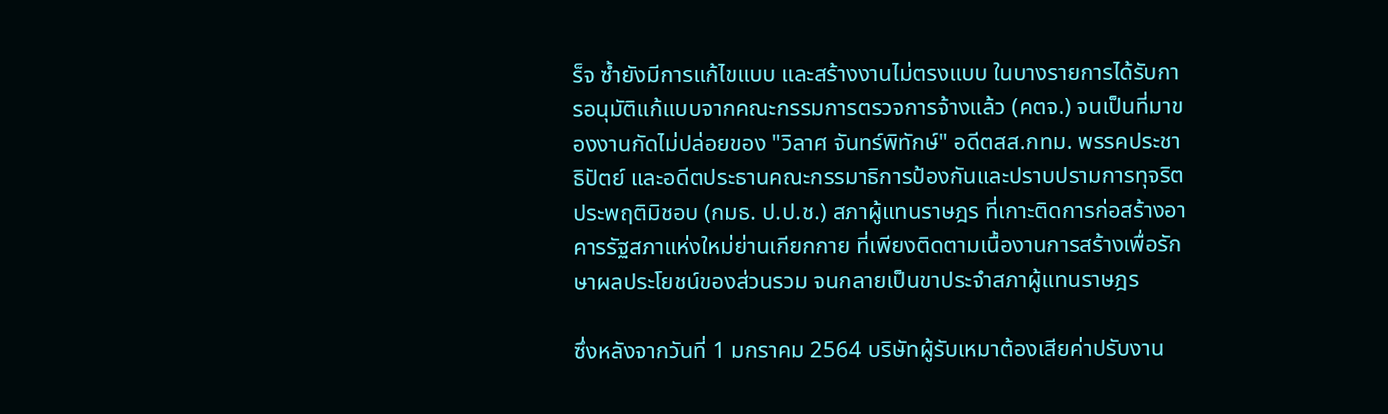ร็จ ซ้ำยังมีการแก้ไขแบบ และสร้างงานไม่ตรงแบบ ในบางรายการได้รับการอนุมัติแก้แบบจากคณะกรรมการตรวจการจ้างแล้ว (คตจ.) จนเป็นที่มาของงานกัดไม่ปล่อยของ "วิลาศ จันทร์พิทักษ์" อดีตสส.กทม. พรรคประชาธิปัตย์ และอดีตประธานคณะกรรมาธิการป้องกันและปราบปรามการทุจริต ประพฤติมิชอบ (กมธ. ป.ป.ช.) สภาผู้แทนราษฎร ที่เกาะติดการก่อสร้างอาคารรัฐสภาแห่งใหม่ย่านเกียกกาย ที่เพียงติดตามเนื้องานการสร้างเพื่อรักษาผลประโยชน์ของส่วนรวม จนกลายเป็นขาประจำสภาผู้แทนราษฎร

ซึ่งหลังจากวันที่ 1 มกราคม 2564 บริษัทผู้รับเหมาต้องเสียค่าปรับงาน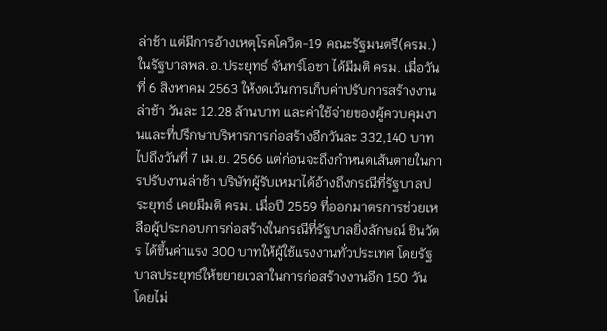ล่าช้า แต่มีการอ้างเหตุโรคโควิด-19 คณะรัฐมนตรี(ครม.) ในรัฐบาลพล.อ.ประยุทธ์ จันทร์โอชา ได้มีมติ ครม. เมื่อวันที่ 6 สิงหาคม 2563 ให้งดเว้นการเก็บค่าปรับการสร้างงานล่าช้า วันละ 12.28 ล้านบาท และค่าใช้จ่ายของผู้ควบคุมงานและที่ปรึกษาบริหารการก่อสร้างอีกวันละ 332,140 บาท ไปถึงวันที่ 7 เม.ย. 2566 แต่ก่อนจะถึงกำหนดเส้นตายในการปรับงานล่าช้า บริษัทผู้รับเหมาได้อ้างถึงกรณีที่รัฐบาลประยุทธ์ เคยมีมติ ครม. เมื่อปี 2559 ที่ออกมาตรการช่วยเหลือผู้ประกอบการก่อสร้างในกรณีที่รัฐบาลยิ่งลักษณ์ ชินวัตร ได้ขึ้นค่าแรง 300 บาทให้ผู้ใช้แรงงานทั่วประเทศ โดยรัฐบาลประยุทธ์ให้ขยายเวลาในการก่อสร้างงานอีก 150 วัน โดยไม่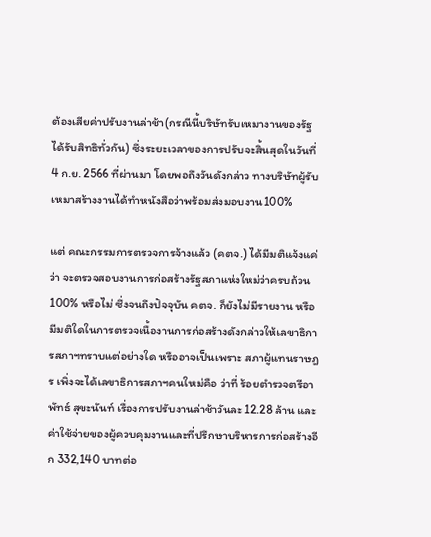ต้องเสียค่าปรับงานล่าช้า(กรณีนี้บริษัทรับเหมางานของรัฐได้รับสิทธิทั่วกัน) ซึ่งระยะเวลาของการปรับจะสิ้นสุดในวันที่ 4 ก.ย. 2566 ที่ผ่านมา โดยพอถึงวันดังกล่าว ทางบริษัทผู้รับเหมาสร้างงานได้ทำหนังสือว่าพร้อมส่งมอบงาน100%

แต่ คณะกรรมการตรวจการจ้างแล้ว (คตจ.) ได้มีมติแจ้งแค่ว่า จะตรวจสอบงานการก่อสร้างรัฐสภาแห่งใหม่ว่าครบถ้วน100% หรือไม่ ซึ่งจนถึงปัจจุบัน คตจ. ก็ยังไม่มีรายงาน หรือมีมติใดในการตรวจเนื้องานการก่อสร้างดังกล่าวให้เลขาธิการสภาฯทราบแต่อย่างใด หรืออาจเป็นเพราะ สภาผู้แทนราษฎร เพิ่งจะได้เลขาธิการสภาฯคนใหม่คือ ว่าที่ ร้อยตำรวจตรีอาพัทธ์ สุขะนันท์ เรื่องการปรับงานล่าช้าวันละ 12.28 ล้าน และค่าใช้จ่ายของผู้ควบคุมงานและที่ปรึกษาบริหารการก่อสร้างอีก 332,140 บาทต่อ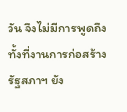วัน จึงไม่มีการพูดถึง ทั้งที่งานการก่อสร้างรัฐสภาฯ ยัง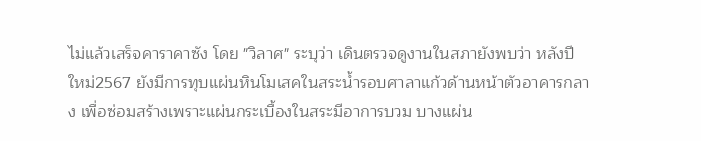ไม่แล้วเสร็จคาราคาซัง โดย "วิลาศ" ระบุว่า เดินตรวจดูงานในสภายังพบว่า หลังปีใหม่2567 ยังมีการทุบแผ่นหินโมเสคในสระน้ำรอบศาลาแก้วด้านหน้าตัวอาคารกลาง เพื่อซ่อมสร้างเพราะแผ่นกระเบื้องในสระมีอาการบวม บางแผ่น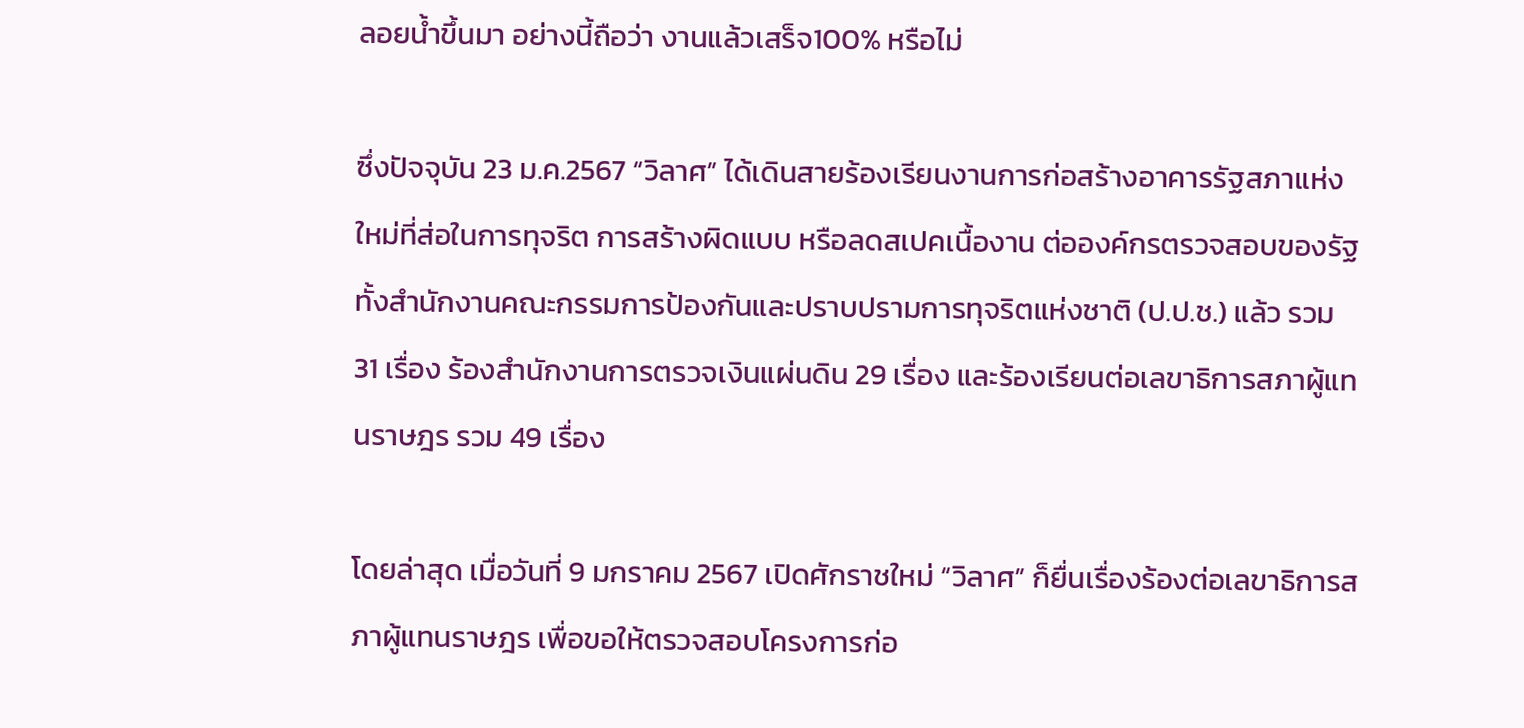ลอยน้ำขึ้นมา อย่างนี้ถือว่า งานแล้วเสร็จ100% หรือไม่

ซึ่งปัจจุบัน 23 ม.ค.2567 “วิลาศ” ได้เดินสายร้องเรียนงานการก่อสร้างอาคารรัฐสภาแห่งใหม่ที่ส่อในการทุจริต การสร้างผิดแบบ หรือลดสเปคเนื้องาน ต่อองค์กรตรวจสอบของรัฐ ทั้งสำนักงานคณะกรรมการป้องกันและปราบปรามการทุจริตแห่งชาติ (ป.ป.ช.) แล้ว รวม 31 เรื่อง ร้องสำนักงานการตรวจเงินแผ่นดิน 29 เรื่อง และร้องเรียนต่อเลขาธิการสภาผู้แทนราษฎร รวม 49 เรื่อง

โดยล่าสุด เมื่อวันที่ 9 มกราคม 2567 เปิดศักราชใหม่ “วิลาศ” ก็ยื่นเรื่องร้องต่อเลขาธิการสภาผู้แทนราษฎร เพื่อขอให้ตรวจสอบโครงการก่อ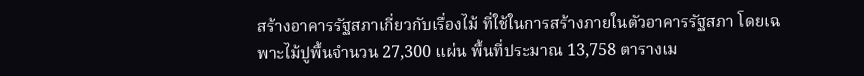สร้างอาคารรัฐสภาเกี่ยวกับเรื่องไม้ ที่ใช้ในการสร้างภายในตัวอาคารรัฐสภา โดยเฉพาะไม้ปูพื้นจำนวน 27,300 แผ่น พื้นที่ประมาณ 13,758 ตารางเม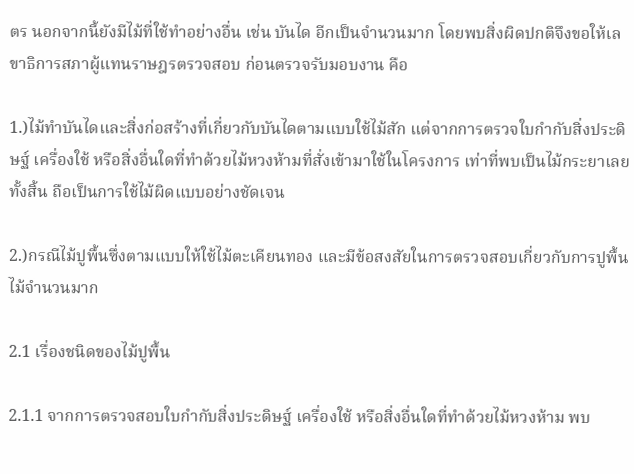ตร นอกจากนี้ยังมีไม้ที่ใช้ทำอย่างอื่น เช่น บันได อีกเป็นจำนวนมาก โดยพบสิ่งผิดปกติจึงขอให้เลขาธิการสภาผู้แทนราษฎรตรวจสอบ ก่อนตรวจรับมอบงาน คือ

1.)ไม้ทำบันไดและสิ่งก่อสร้างที่เกี่ยวกับบันไดตามแบบใช้ไม้สัก แต่จากการตรวจใบกำกับสิ่งประดิษฐ์ เครื่องใช้ หรือสิ่งอื่นใดที่ทำด้วยไม้หวงห้ามที่สั่งเข้ามาใช้ในโครงการ เท่าที่พบเป็นไม้กระยาเลยทั้งสิ้น ถือเป็นการใช้ไม้ผิดแบบอย่างชัดเจน

2.)กรณีไม้ปูพื้นซึ่งตามแบบให้ใช้ไม้ตะเคียนทอง และมีข้อสงสัยในการตรวจสอบเกี่ยวกับการปูพื้นไม้จำนวนมาก

2.1 เรื่องชนิดของไม้ปูพื้น

2.1.1 จากการตรวจสอบใบกำกับสิ่งประดิษฐ์ เครื่องใช้ หรือสิ่งอื่นใดที่ทำด้วยไม้หวงห้าม พบ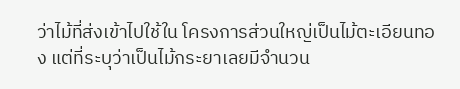ว่าไม้ที่ส่งเข้าไปใช้ใน โครงการส่วนใหญ่เป็นไม้ตะเอียนทอง แต่ที่ระบุว่าเป็นไม้กระยาเลยมีจำนวน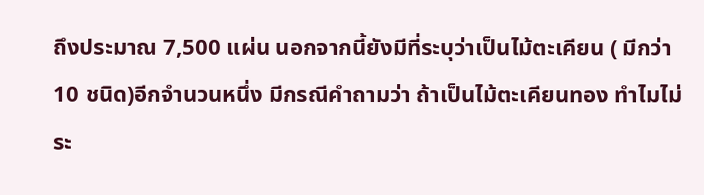ถึงประมาณ 7,500 แผ่น นอกจากนี้ยังมีที่ระบุว่าเป็นไม้ตะเคียน ( มีกว่า 10 ชนิด)อีกจำนวนหนึ่ง มีกรณีคำถามว่า ถ้าเป็นไม้ตะเคียนทอง ทำไมไม่ระ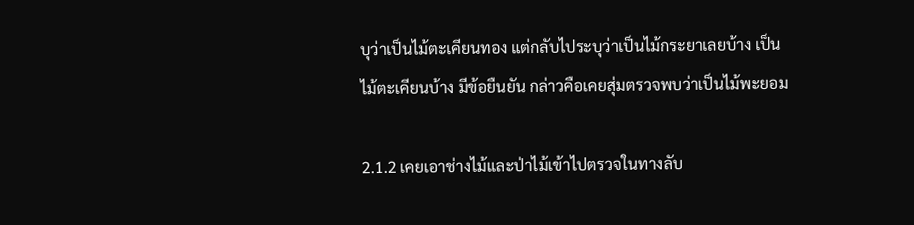บุว่าเป็นไม้ตะเคียนทอง แต่กลับไประบุว่าเป็นไม้กระยาเลยบ้าง เป็นไม้ตะเคียนบ้าง มีข้อยืนยัน กล่าวคือเคยสุ่มตรวจพบว่าเป็นไม้พะยอม

2.1.2 เคยเอาช่างไม้และป่าไม้เข้าไปตรวจในทางลับ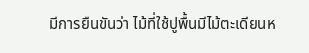มีการยืนขันว่า ไม้ที่ใช้ปูพื้นมีไม้ตะเดียนห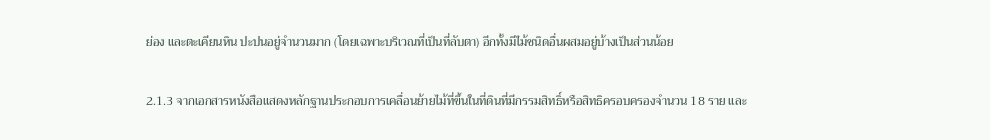ย่อง และตะเคียนหิน ปะปนอยู่จำนวนมาก (โดยเฉพาะบริเวณที่เป็นที่ลับตา) อีกทั้งมีไม้ชนิดอื่นผสมอยู่บ้างเป็นส่วนน้อย

2.1.3 จากเอกสารหนังสือแสดงหลักฐานประกอบการเคลื่อนย้ายไม้ที่ขึ้นในที่ดินที่มีกรรมสิทธิ์หรือสิทธิครอบครองจำนวน 18 ราย และ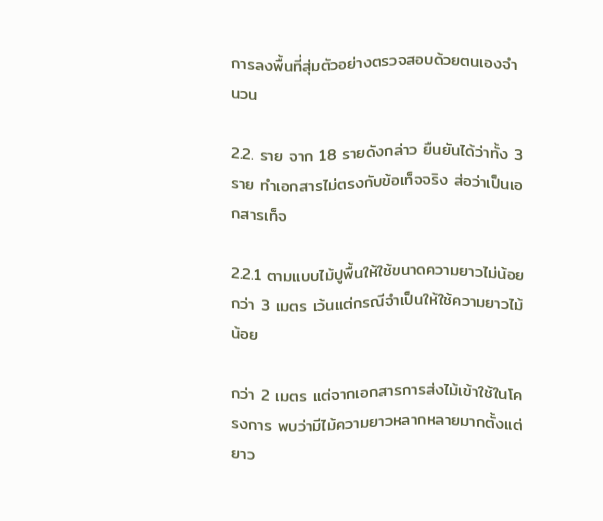การลงพื้นที่สุ่มตัวอย่างตรวจสอบด้วยตนเองจำนวน

2.2. ราย จาก 18 รายดังกล่าว ยืนยันได้ว่าทั้ง 3 ราย ทำเอกสารไม่ตรงกับข้อเท็จจริง ส่อว่าเป็นเอกสารเท็จ

2.2.1 ตามแบบไม้ปูพื้นให้ใช้ขนาดความยาวไม่น้อยกว่า 3 เมตร เว้นแต่กรณีจำเป็นให้ใช้ความยาวไม้น้อย

กว่า 2 เมตร แต่จากเอกสารการส่งไม้เข้าใช้ในโครงการ พบว่ามีไม้ความยาวหลากหลายมากตั้งแต่ยาว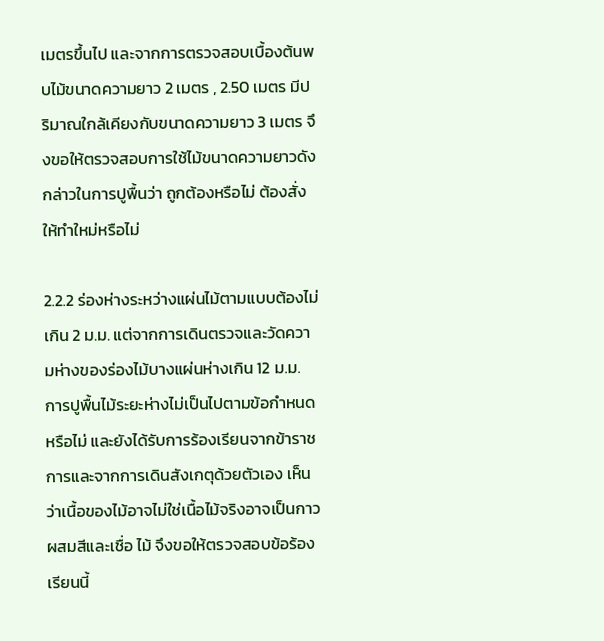เมตรขึ้นไป และจากการตรวจสอบเบื้องต้นพบไม้ขนาดความยาว 2 เมตร , 2.50 เมตร มีปริมาณใกล้เคียงกับขนาดความยาว 3 เมตร จึงขอให้ตรวจสอบการใช้ไม้ขนาดความยาวดังกล่าวในการปูพื้นว่า ถูกต้องหรือไม่ ต้องสั่งให้ทำใหม่หรือไม่

2.2.2 ร่องห่างระหว่างแผ่นไม้ตามแบบต้องไม่เกิน 2 ม.ม. แต่จากการเดินตรวจและวัดความห่างของร่องไม้บางแผ่นห่างเกิน 12 ม.ม. การปูพื้นไม้ระยะห่างไม่เป็นไปตามข้อกำหนดหรือไม่ และยังได้รับการร้องเรียนจากข้าราชการและจากการเดินสังเกตุด้วยตัวเอง เห็นว่าเนื้อของไม้อาจไม่ใช่เนื้อไม้จริงอาจเป็นกาวผสมสีและเชื่อ ไม้ จึงขอให้ตรวจสอบข้อร้องเรียนนี้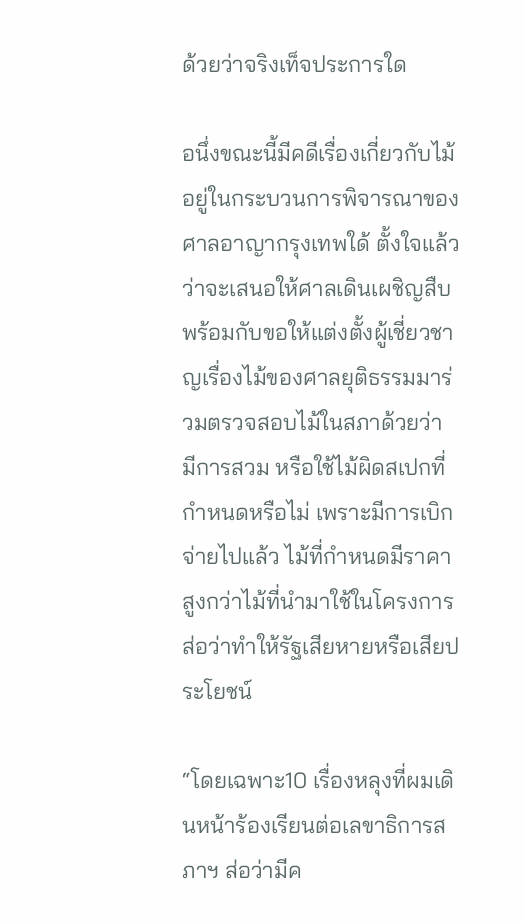ด้วยว่าจริงเท็จประการใด

อนึ่งขณะนี้มีคดีเรื่องเกี่ยวกับไม้อยู่ในกระบวนการพิจารณาของศาลอาญากรุงเทพใด้ ตั้งใจแล้วว่าจะเสนอให้ศาลเดินเผชิญสืบพร้อมกับขอให้แต่งตั้งผู้เชี่ยวชาญเรื่องไม้ของศาลยุติธรรมมาร่วมตรวจสอบไม้ในสภาด้วยว่า มีการสวม หรือใช้ไม้ผิดสเปกที่กำหนดหรือไม่ เพราะมีการเบิกจ่ายไปแล้ว ไม้ที่กำหนดมีราคาสูงกว่าไม้ที่นำมาใช้ในโครงการ ส่อว่าทำให้รัฐเสียหายหรือเสียประโยชน์

“โดยเฉพาะ10 เรื่องหลุงที่ผมเดินหน้าร้องเรียนต่อเลขาธิการสภาฯ ส่อว่ามีค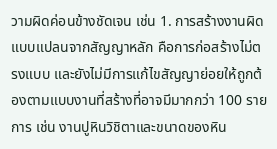วามผิดค่อนข้างชัดเจน เช่น 1. การสร้างงานผิดแบบแปลนจากสัญญาหลัก คือการก่อสร้างไม่ตรงแบบ และยังไม่มีการแก้ไขสัญญาย่อยให้ถูกต้องตามแบบงานที่สร้างที่อาจมีมากกว่า 100 รายการ เช่น งานปูหินวิชิตาและขนาดของหิน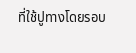ที่ใช้ปูทางโดยรอบ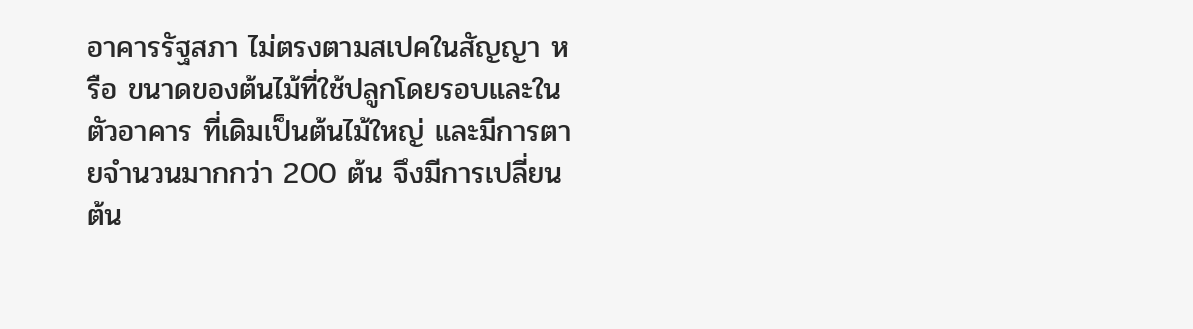อาคารรัฐสภา ไม่ตรงตามสเปคในสัญญา หรือ ขนาดของต้นไม้ที่ใช้ปลูกโดยรอบและในตัวอาคาร ที่เดิมเป็นต้นไม้ใหญ่ และมีการตายจำนวนมากกว่า 200 ต้น จึงมีการเปลี่ยนต้น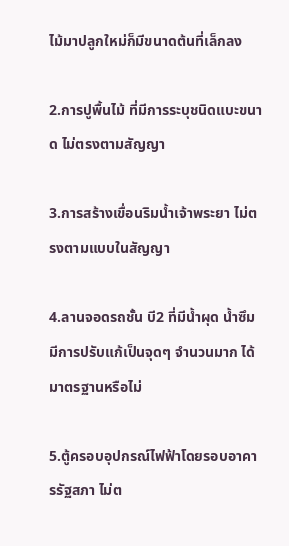ไม้มาปลูกใหม่ก็มีขนาดต้นที่เล็กลง

2.การปูพื้นไม้ ที่มีการระบุชนิดแบะขนาด ไม่ตรงตามสัญญา

3.การสร้างเขื่อนริมน้ำเจ้าพระยา ไม่ตรงตามแบบในสัญญา

4.ลานจอดรถชั้น บี2 ที่มีน้ำผุด น้ำซึม มีการปรับแก้เป็นจุดๆ จำนวนมาก ได้มาตรฐานหรือไม่

5.ตู้ครอบอุปกรณ์ไฟฟ้าโดยรอบอาคารรัฐสภา ไม่ต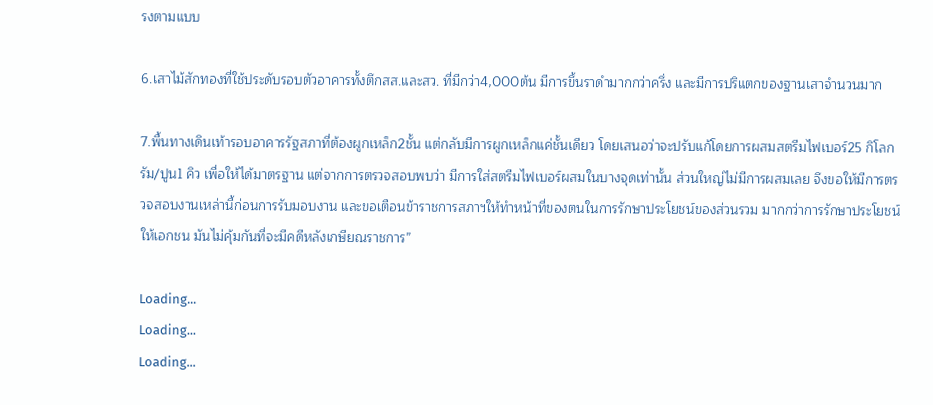รงตามแบบ

6.เสาไม้สักทองที่ใช้ประดับรอบตัวอาคารทั้งตึกสส.และสว. ที่มีกว่า4,000ต้น มีการขึ้นราดำมากกว่าครึ่ง และมีการปริแตกของฐานเสาจำนวนมาก

7.พื้นทางเดินเท้ารอบอาคารรัฐสภาที่ต้องผูกเหล็ก2ชั้น แต่กลับมีการผูกเหล็กแค่ชั้นเดียว โดยเสนอว่าจะปรับแก้โดยการผสมสตรีมไฟเบอร์25 กิโลกรัม/ปูน1 คิว เพื่อให้ได้มาตรฐาน แต่จากการตรวจสอบพบว่า มีการใส่สตรีมไฟเบอร์ผสมในบางจุดเท่านั้น ส่วนใหญ่ไม่มีการผสมเลย จึงขอให้มีการตรวจสอบงานเหล่านี้ก่อนการรับมอบงาน และขอเตือนข้าราชการสภาฯให้ทำหน้าที่ของตนในการรักษาประโยชน์ของส่วนรวม มากกว่าการรักษาประโยชน์ให้เอกชน มันไม่คุ้มกันที่จะมีคดีหลังเกษียณราชการ”

Loading...
Loading...
Loading...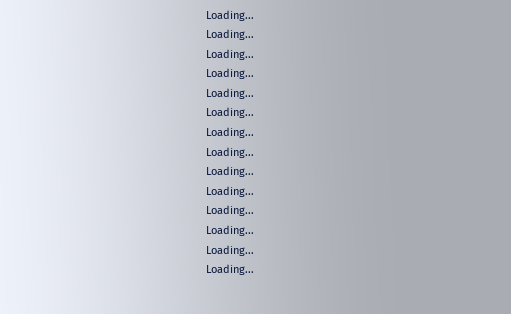Loading...
Loading...
Loading...
Loading...
Loading...
Loading...
Loading...
Loading...
Loading...
Loading...
Loading...
Loading...
Loading...
Loading...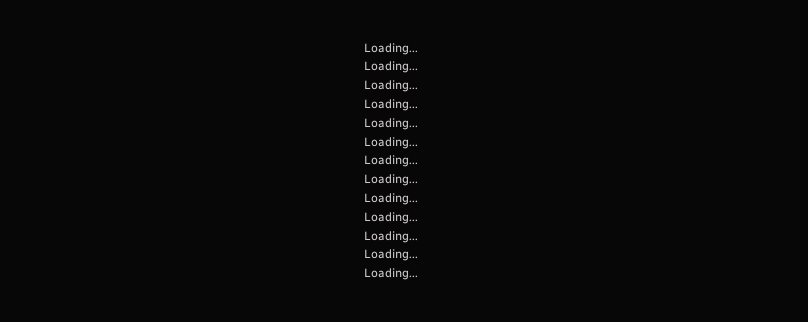Loading...
Loading...
Loading...
Loading...
Loading...
Loading...
Loading...
Loading...
Loading...
Loading...
Loading...
Loading...
Loading...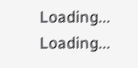Loading...
Loading...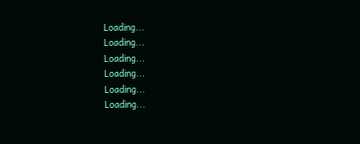Loading...
Loading...
Loading...
Loading...
Loading...
Loading...